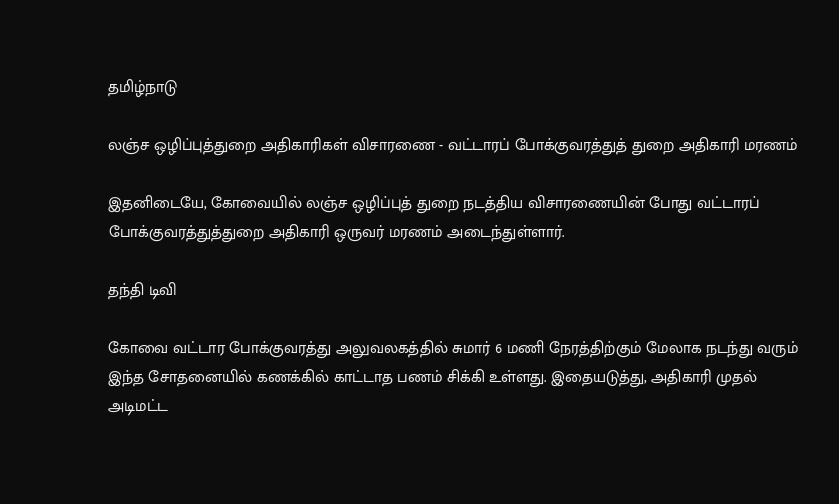தமிழ்நாடு

லஞ்ச ஒழிப்புத்துறை அதிகாரிகள் விசாரணை - வட்டாரப் போக்குவரத்துத் துறை அதிகாரி மரணம்

இதனிடையே, கோவையில் லஞ்ச ஒழிப்புத் துறை நடத்திய விசாரணையின் போது வட்டாரப் போக்குவரத்துத்துறை அதிகாரி ஒருவர் மரணம் அடைந்துள்ளார்.

தந்தி டிவி

கோவை வட்டார போக்குவரத்து அலுவலகத்தில் சுமார் 6 மணி நேரத்திற்கும் மேலாக நடந்து வரும் இந்த சோதனையில் கணக்கில் காட்டாத பணம் சிக்கி உள்ளது. இதையடுத்து, அதிகாரி முதல் அடிமட்ட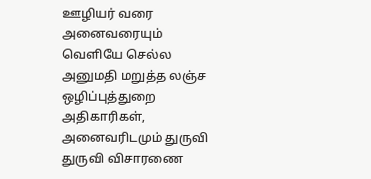ஊழியர் வரை அனைவரையும் வெளியே செல்ல அனுமதி மறுத்த லஞ்ச ஒழிப்புத்துறை அதிகாரிகள், அனைவரிடமும் துருவி துருவி விசாரணை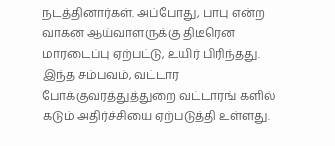நடத்தினார்கள். அப்போது, பாபு என்ற வாகன ஆய்வாளருக்கு திடீரென மாரடைப்பு ஏற்பட்டு, உயிர் பிரிந்தது. இந்த சம்பவம், வட்டார போக்குவரத்துத்துறை வட்டாரங் களில் கடும் அதிர்ச்சியை ஏற்படுத்தி உள்ளது.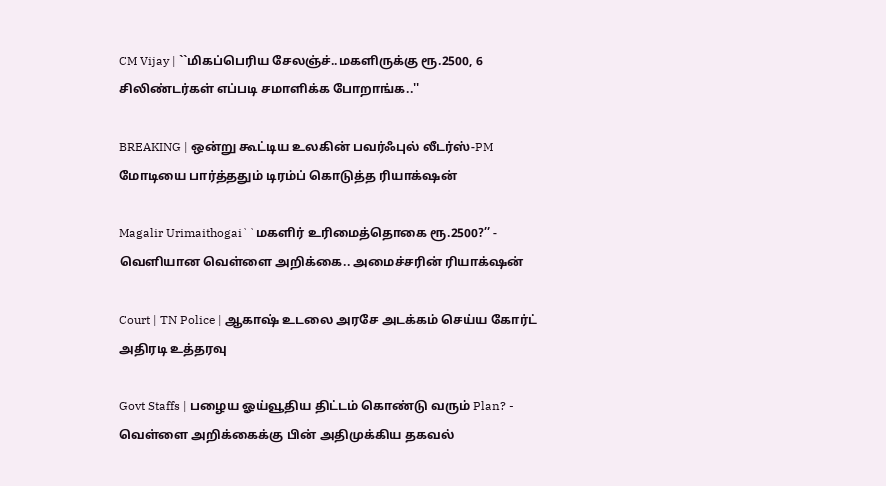CM Vijay | ``மிகப்பெரிய சேலஞ்ச்..மகளிருக்கு ரூ.2500, 6 சிலிண்டர்கள் எப்படி சமாளிக்க போறாங்க..''

BREAKING | ஒன்று கூட்டிய உலகின் பவர்ஃபுல் லீடர்ஸ்-PM மோடியை பார்த்ததும் டிரம்ப் கொடுத்த ரியாக்‌ஷன்

Magalir Urimaithogai``மகளிர் உரிமைத்தொகை ரூ.2500?’’ - வெளியான வெள்ளை அறிக்கை.. அமைச்சரின் ரியாக்‌ஷன்

Court | TN Police | ஆகாஷ் உடலை அரசே அடக்கம் செய்ய கோர்ட் அதிரடி உத்தரவு

Govt Staffs | பழைய ஓய்வூதிய திட்டம் கொண்டு வரும் Plan? - வெள்ளை அறிக்கைக்கு பின் அதிமுக்கிய தகவல்